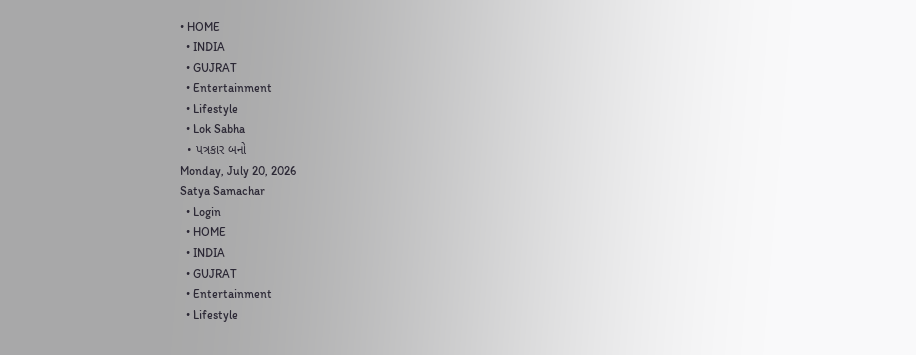• HOME
  • INDIA
  • GUJRAT
  • Entertainment
  • Lifestyle
  • Lok Sabha
  • પત્રકાર બનો
Monday, July 20, 2026
Satya Samachar
  • Login
  • HOME
  • INDIA
  • GUJRAT
  • Entertainment
  • Lifestyle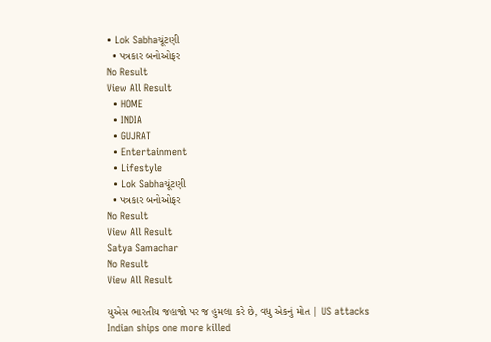• Lok Sabhaચૂંટણી
  • પત્રકાર બનોઓફર
No Result
View All Result
  • HOME
  • INDIA
  • GUJRAT
  • Entertainment
  • Lifestyle
  • Lok Sabhaચૂંટણી
  • પત્રકાર બનોઓફર
No Result
View All Result
Satya Samachar
No Result
View All Result

યુએસ ભારતીય જહાજો પર જ હુમલા કરે છે, વધુ એકનું મોત | US attacks Indian ships one more killed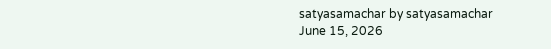satyasamachar by satyasamachar
June 15, 2026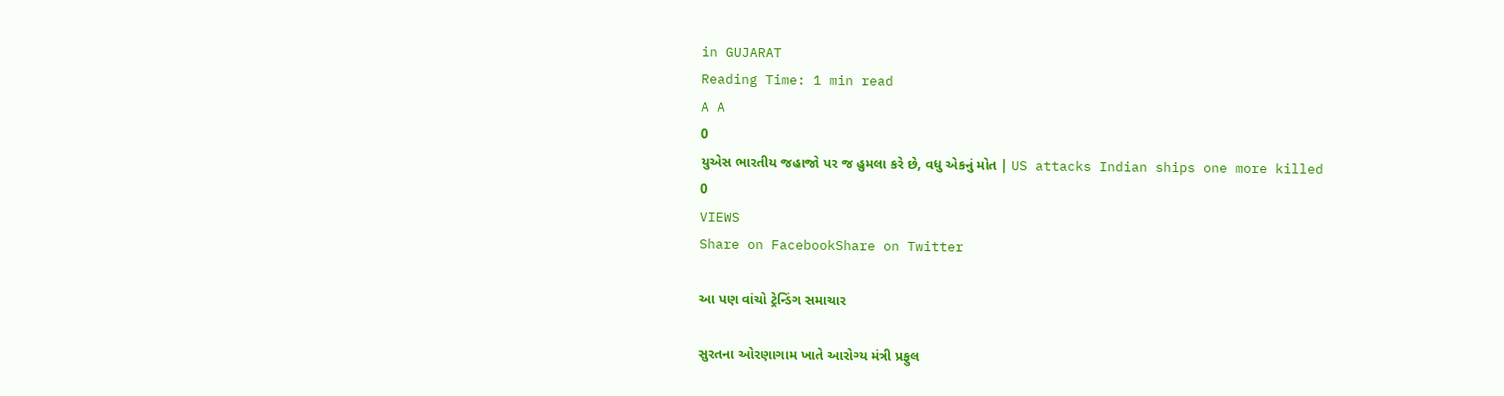in GUJARAT
Reading Time: 1 min read
A A
0
યુએસ ભારતીય જહાજો પર જ હુમલા કરે છે, વધુ એકનું મોત | US attacks Indian ships one more killed
0
VIEWS
Share on FacebookShare on Twitter

આ પણ વાંચો ટ્રેન્ડિંગ સમાચાર

સુરતના ઓરણાગામ ખાતે આરોગ્ય મંત્રી પ્રફુલ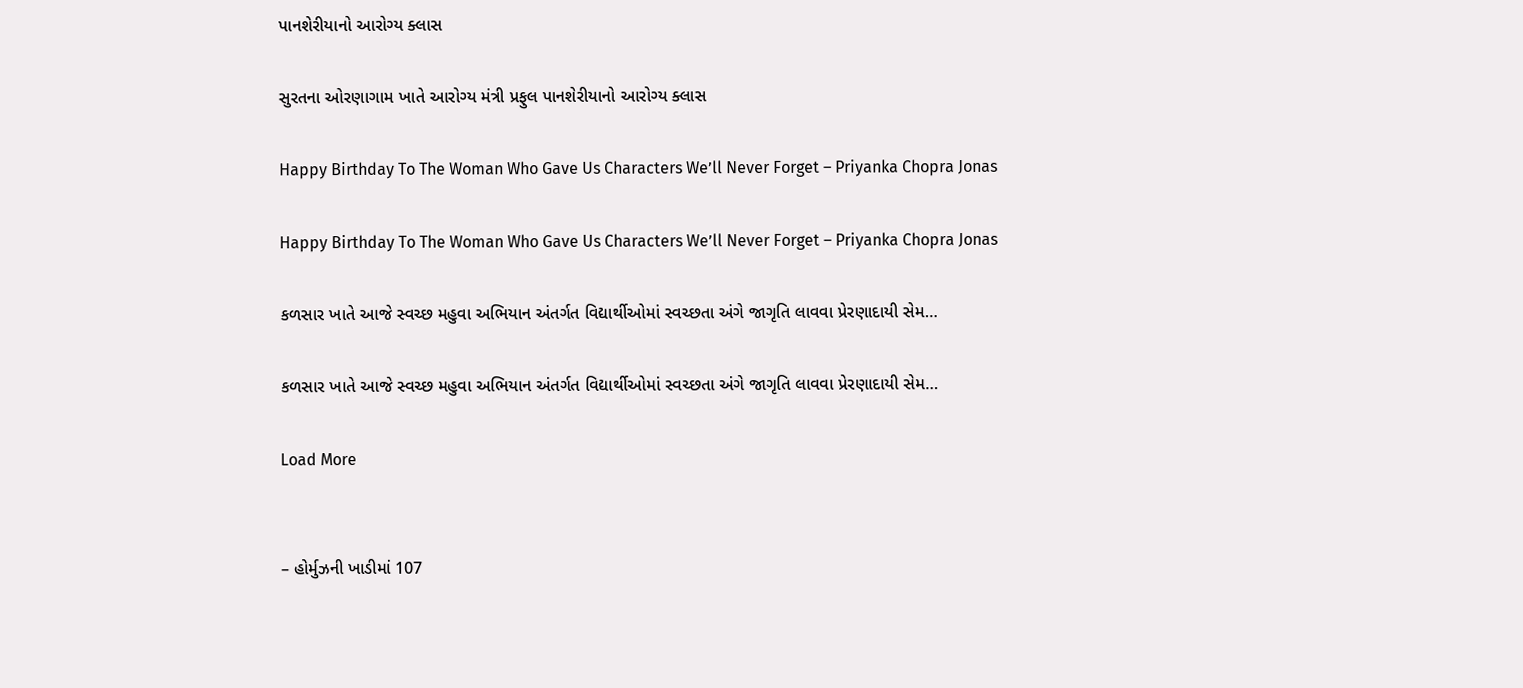પાનશેરીયાનો આરોગ્ય ક્લાસ

સુરતના ઓરણાગામ ખાતે આરોગ્ય મંત્રી પ્રફુલ પાનશેરીયાનો આરોગ્ય ક્લાસ

Happy Birthday To The Woman Who Gave Us Characters We’ll Never Forget – Priyanka Chopra Jonas

Happy Birthday To The Woman Who Gave Us Characters We’ll Never Forget – Priyanka Chopra Jonas

કળસાર ખાતે આજે સ્વચ્છ મહુવા અભિયાન અંતર્ગત વિદ્યાર્થીઓમાં સ્વચ્છતા અંગે જાગૃતિ લાવવા પ્રેરણાદાયી સેમ…

કળસાર ખાતે આજે સ્વચ્છ મહુવા અભિયાન અંતર્ગત વિદ્યાર્થીઓમાં સ્વચ્છતા અંગે જાગૃતિ લાવવા પ્રેરણાદાયી સેમ…

Load More


– હોર્મુઝની ખાડીમાં 107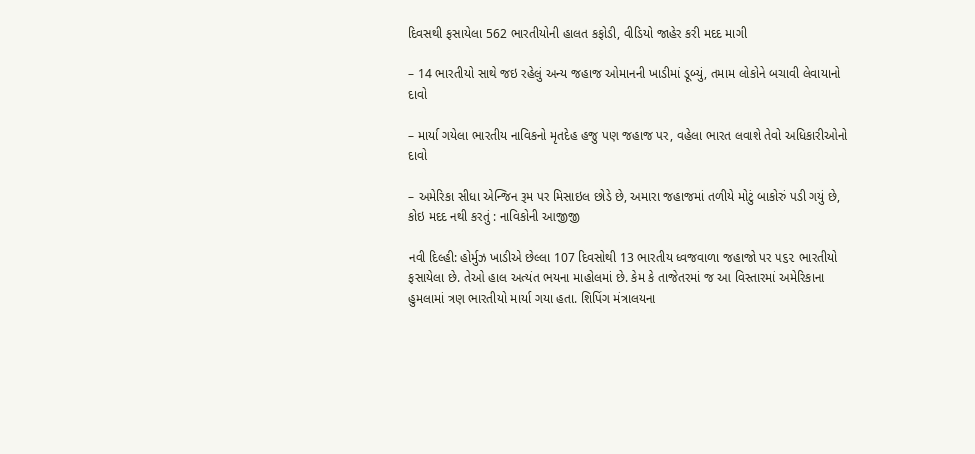દિવસથી ફસાયેલા 562 ભારતીયોની હાલત કફોડી, વીડિયો જાહેર કરી મદદ માગી

– 14 ભારતીયો સાથે જઇ રહેલું અન્ય જહાજ ઓમાનની ખાડીમાં ડૂબ્યું, તમામ લોકોને બચાવી લેવાયાનો દાવો

– માર્યા ગયેલા ભારતીય નાવિકનો મૃતદેહ હજુ પણ જહાજ પર, વહેલા ભારત લવાશે તેવો અધિકારીઓનો દાવો

– અમેરિકા સીધા એન્જિન રૂમ પર મિસાઇલ છોડે છે, અમારા જહાજમાં તળીયે મોટું બાકોરું પડી ગયું છે, કોઇ મદદ નથી કરતું : નાવિકોની આજીજી

નવી દિલ્હી: હોર્મુઝ ખાડીએ છેલ્લા 107 દિવસોથી 13 ભારતીય ધ્વજવાળા જહાજો પર ૫૬૨ ભારતીયો ફસાયેલા છે. તેઓ હાલ અત્યંત ભયના માહોલમાં છે. કેમ કે તાજેતરમાં જ આ વિસ્તારમાં અમેરિકાના હુમલામાં ત્રણ ભારતીયો માર્યા ગયા હતા. શિપિંગ મંત્રાલયના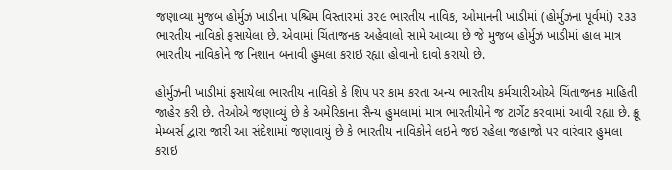જણાવ્યા મુજબ હોર્મુઝ ખાડીના પશ્ચિમ વિસ્તારમાં ૩૨૯ ભારતીય નાવિક, ઓમાનની ખાડીમાં (હોર્મુઝના પૂર્વમાં) ૨૩૩ ભારતીય નાવિકો ફસાયેલા છે. એવામાં ચિંતાજનક અહેવાલો સામે આવ્યા છે જે મુજબ હોર્મુઝ ખાડીમાં હાલ માત્ર ભારતીય નાવિકોને જ નિશાન બનાવી હુમલા કરાઇ રહ્યા હોવાનો દાવો કરાયો છે.

હોર્મુઝની ખાડીમાં ફસાયેલા ભારતીય નાવિકો કે શિપ પર કામ કરતા અન્ય ભારતીય કર્મચારીઓએ ચિંતાજનક માહિતી જાહેર કરી છે. તેઓએ જણાવ્યું છે કે અમેરિકાના સૈન્ય હુમલામાં માત્ર ભારતીયોને જ ટાર્ગેટ કરવામાં આવી રહ્યા છે. ક્રૂ મેમ્બર્સ દ્વારા જારી આ સંદેશામાં જણાવાયું છે કે ભારતીય નાવિકોને લઇને જઇ રહેલા જહાજો પર વારંવાર હુમલા કરાઇ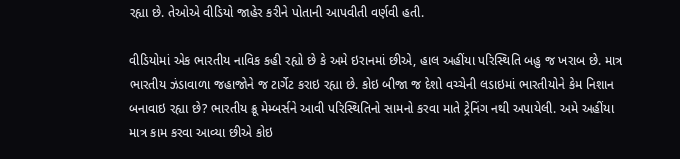રહ્યા છે. તેઓએ વીડિયો જાહેર કરીને પોતાની આપવીતી વર્ણવી હતી.

વીડિયોમાં એક ભારતીય નાવિક કહી રહ્યો છે કે અમે ઇરાનમાં છીએ, હાલ અહીંયા પરિસ્થિતિ બહુ જ ખરાબ છે. માત્ર ભારતીય ઝંડાવાળા જહાજોને જ ટાર્ગેટ કરાઇ રહ્યા છે. કોઇ બીજા જ દેશો વચ્ચેની લડાઇમાં ભારતીયોને કેમ નિશાન બનાવાઇ રહ્યા છે? ભારતીય ક્રૂ મેમ્બર્સને આવી પરિસ્થિતિનો સામનો કરવા માતે ટ્રેનિંગ નથી અપાયેલી. અમે અહીંયા માત્ર કામ કરવા આવ્યા છીએ કોઇ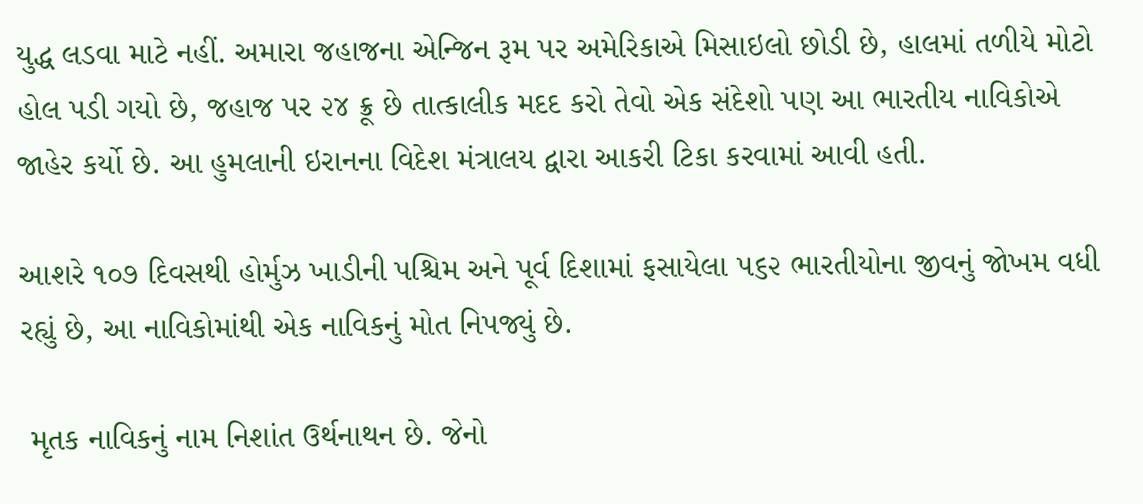યુદ્ધ લડવા માટે નહીં. અમારા જહાજના એન્જિન રૂમ પર અમેરિકાએ મિસાઇલો છોડી છે, હાલમાં તળીયે મોટો હોલ પડી ગયો છે, જહાજ પર ૨૪ ક્રૂ છે તાત્કાલીક મદદ કરો તેવો એક સંદેશો પણ આ ભારતીય નાવિકોએ જાહેર કર્યો છે. આ હુમલાની ઇરાનના વિદેશ મંત્રાલય દ્વારા આકરી ટિકા કરવામાં આવી હતી.

આશરે ૧૦૭ દિવસથી હોર્મુઝ ખાડીની પશ્ચિમ અને પૂર્વ દિશામાં ફસાયેલા ૫૬૨ ભારતીયોના જીવનું જોખમ વધી રહ્યું છે, આ નાવિકોમાંથી એક નાવિકનું મોત નિપજ્યું છે.

 મૃતક નાવિકનું નામ નિશાંત ઉર્થનાથન છે. જેનો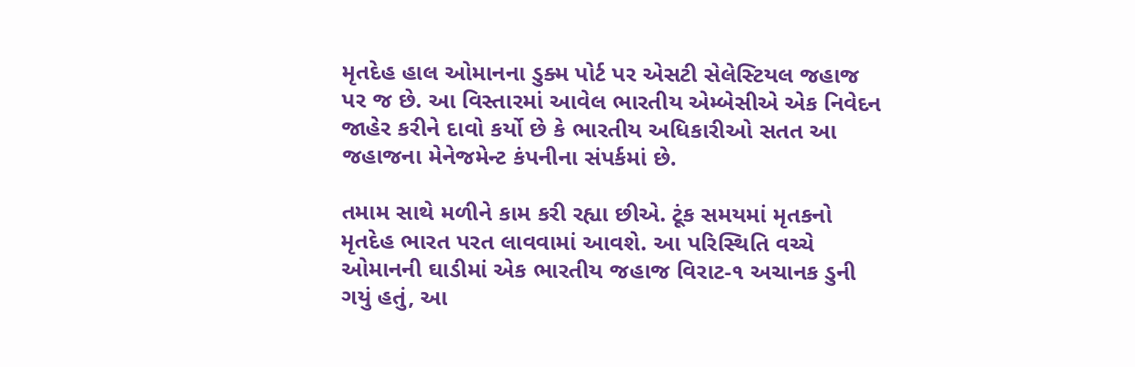મૃતદેહ હાલ ઓમાનના ડુક્મ પોર્ટ પર એસટી સેલેસ્ટિયલ જહાજ પર જ છે. આ વિસ્તારમાં આવેલ ભારતીય એમ્બેસીએ એક નિવેદન જાહેર કરીને દાવો કર્યો છે કે ભારતીય અધિકારીઓ સતત આ જહાજના મેનેજમેન્ટ કંપનીના સંપર્કમાં છે.

તમામ સાથે મળીને કામ કરી રહ્યા છીએ. ટૂંક સમયમાં મૃતકનો મૃતદેહ ભારત પરત લાવવામાં આવશે. આ પરિસ્થિતિ વચ્ચે ઓમાનની ઘાડીમાં એક ભારતીય જહાજ વિરાટ-૧ અચાનક ડુની ગયું હતું, આ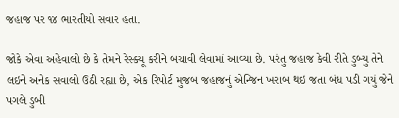જહાજ પર ૧૪ ભારતીયો સવાર હતા.

જોકે એવા અહેવાલો છે કે તેમને રેસ્ક્યૂ કરીને બચાવી લેવામાં આવ્યા છે. પરંતુ જહાજ કેવી રીતે ડુબ્યુ તેને લઇને અનેક સવાલો ઉઠી રહ્યા છે, એક રિપોર્ટ મુજબ જહાજનું એન્જિન ખરાબ થઇ જતા બંધ પડી ગયું જેને પગલે ડુબી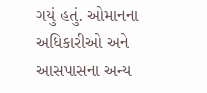ગયું હતું. ઓમાનના અધિકારીઓ અને આસપાસના અન્ય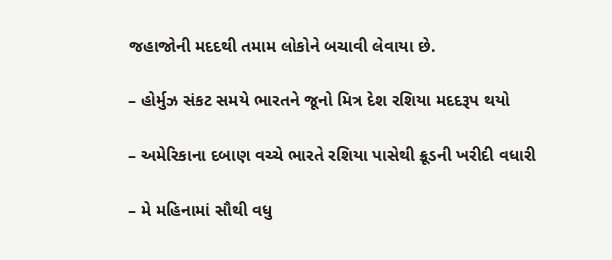જહાજોની મદદથી તમામ લોકોને બચાવી લેવાયા છે.

– હોર્મુઝ સંકટ સમયે ભારતને જૂનો મિત્ર દેશ રશિયા મદદરૂપ થયો

– અમેરિકાના દબાણ વચ્ચે ભારતે રશિયા પાસેથી ક્રૂડની ખરીદી વધારી

– મે મહિનામાં સૌથી વધુ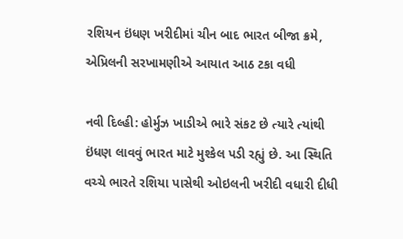રશિયન ઇંધણ ખરીદીમાં ચીન બાદ ભારત બીજા ક્રમે, એપ્રિલની સરખામણીએ આયાત આઠ ટકા વધી

નવી દિલ્હી: હોર્મુઝ ખાડીએ ભારે સંકટ છે ત્યારે ત્યાંથી ઇંધણ લાવવું ભારત માટે મુશ્કેલ પડી રહ્યું છે. આ સ્થિતિ વચ્ચે ભારતે રશિયા પાસેથી ઓઇલની ખરીદી વધારી દીધી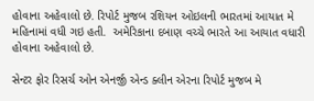હોવાના અહેવાલો છે. રિપોર્ટ મુજબ રશિયન ઓઇલની ભારતમાં આયાત મે મહિનામાં વધી ગઇ હતી.  અમેરિકાના દબાણ વચ્ચે ભારતે આ આયાત વધારી હોવાના અહેવાલો છે.

સેન્ટર ફોર રિસર્ચ ઓન એનર્જી એન્ડ ક્લીન એરના રિપોર્ટ મુજબ મે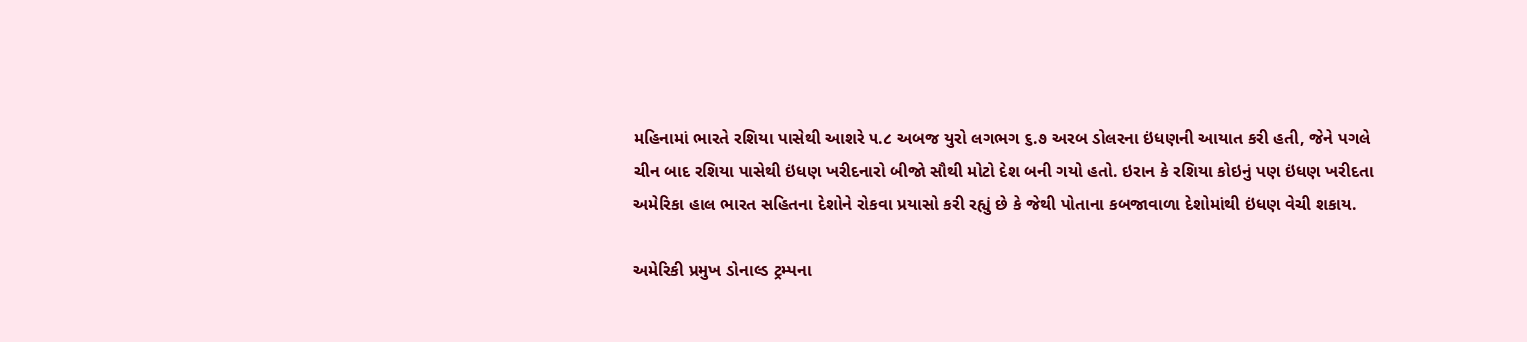મહિનામાં ભારતે રશિયા પાસેથી આશરે ૫.૮ અબજ યુરો લગભગ ૬.૭ અરબ ડોલરના ઇંધણની આયાત કરી હતી, જેને પગલે ચીન બાદ રશિયા પાસેથી ઇંધણ ખરીદનારો બીજો સૌથી મોટો દેશ બની ગયો હતો. ઇરાન કે રશિયા કોઇનું પણ ઇંધણ ખરીદતા અમેરિકા હાલ ભારત સહિતના દેશોને રોકવા પ્રયાસો કરી રહ્યું છે કે જેથી પોતાના કબજાવાળા દેશોમાંથી ઇંધણ વેચી શકાય.

અમેરિકી પ્રમુખ ડોનાલ્ડ ટ્રમ્પના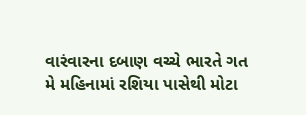વારંવારના દબાણ વચ્ચે ભારતે ગત મે મહિનામાં રશિયા પાસેથી મોટા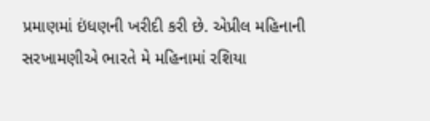પ્રમાણમાં ઇંધણની ખરીદી કરી છે. એપ્રીલ મહિનાની સરખામણીએ ભારતે મે મહિનામાં રશિયા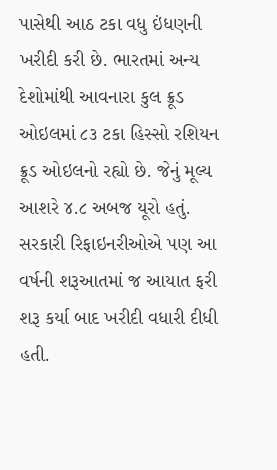પાસેથી આઠ ટકા વધુ ઇંધણની ખરીદી કરી છે. ભારતમાં અન્ય દેશોમાંથી આવનારા કુલ ક્રૂડ ઓઇલમાં ૮૩ ટકા હિસ્સો રશિયન ક્રૂડ ઓઇલનો રહ્યો છે. જેનું મૂલ્ય આશરે ૪.૮ અબજ યૂરો હતું. સરકારી રિફાઇનરીઓએ પણ આ વર્ષની શરૂઆતમાં જ આયાત ફરી શરૂ કર્યા બાદ ખરીદી વધારી દીધી હતી.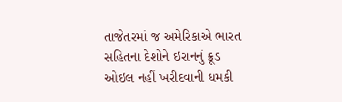તાજેતરમાં જ અમેરિકાએ ભારત સહિતના દેશોને ઇરાનનું ક્રૂડ ઓઇલ નહીં ખરીદવાની ધમકી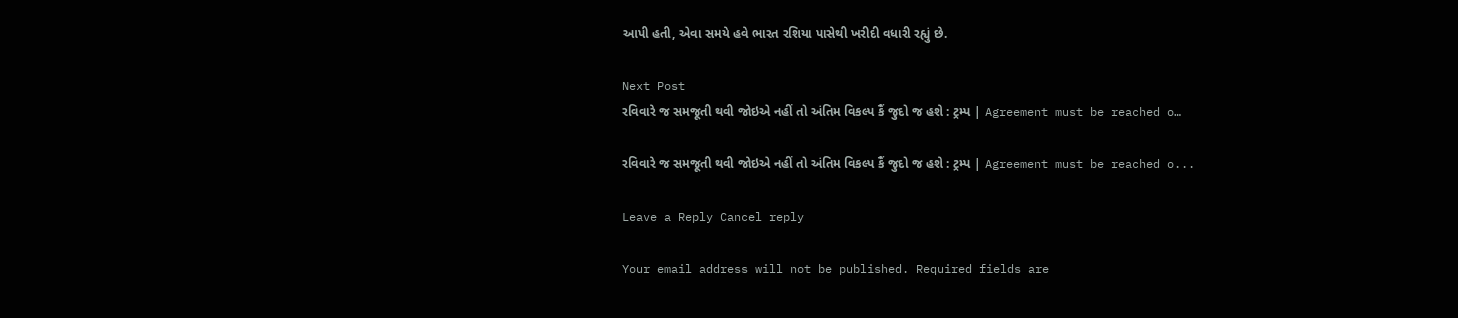આપી હતી, એવા સમયે હવે ભારત રશિયા પાસેથી ખરીદી વધારી રહ્યું છે.

Next Post
રવિવારે જ સમજૂતી થવી જોઇએ નહીં તો અંતિમ વિકલ્પ કૈં જુદો જ હશે : ટ્રમ્પ | Agreement must be reached o…

રવિવારે જ સમજૂતી થવી જોઇએ નહીં તો અંતિમ વિકલ્પ કૈં જુદો જ હશે : ટ્રમ્પ | Agreement must be reached o...

Leave a Reply Cancel reply

Your email address will not be published. Required fields are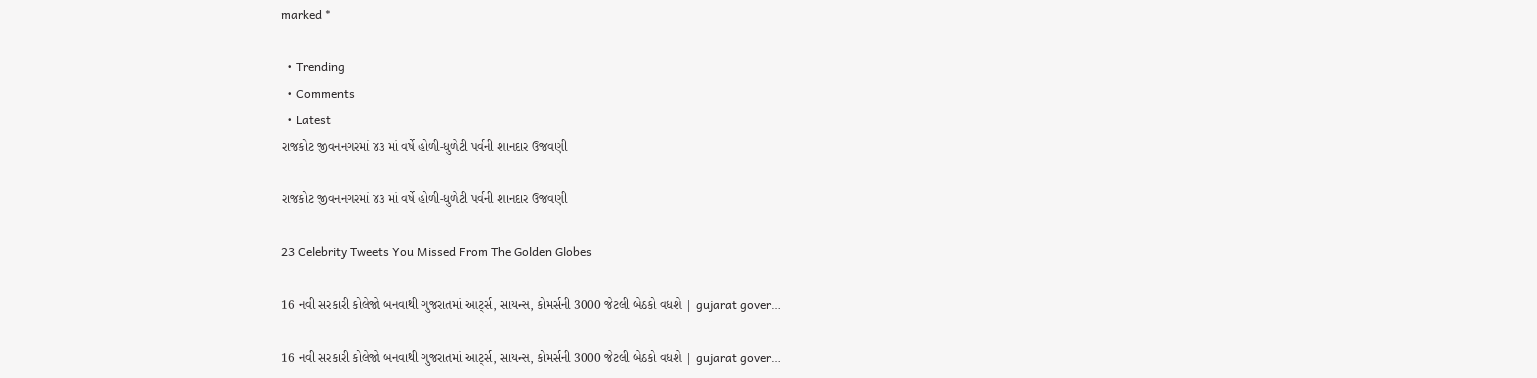marked *

  • Trending
  • Comments
  • Latest
રાજકોટ જીવનનગરમાં ૪૩ માં વર્ષે હોળી-ધુળેટી પર્વની શાનદાર ઉજવણી

રાજકોટ જીવનનગરમાં ૪૩ માં વર્ષે હોળી-ધુળેટી પર્વની શાનદાર ઉજવણી

23 Celebrity Tweets You Missed From The Golden Globes

16 નવી સરકારી કોલેજો બનવાથી ગુજરાતમાં આર્ટ્સ, સાયન્સ, કોમર્સની 3000 જેટલી બેઠકો વધશે | gujarat gover…

16 નવી સરકારી કોલેજો બનવાથી ગુજરાતમાં આર્ટ્સ, સાયન્સ, કોમર્સની 3000 જેટલી બેઠકો વધશે | gujarat gover…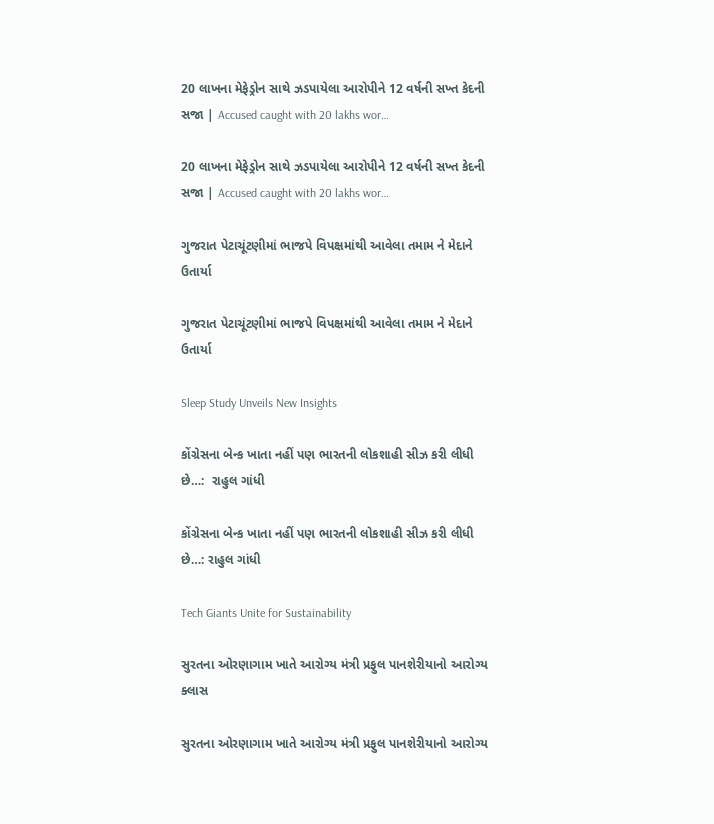20 લાખના મેફેડ્રોન સાથે ઝડપાયેલા આરોપીને 12 વર્ષની સખ્ત કેદની સજા | Accused caught with 20 lakhs wor…

20 લાખના મેફેડ્રોન સાથે ઝડપાયેલા આરોપીને 12 વર્ષની સખ્ત કેદની સજા | Accused caught with 20 lakhs wor…

ગુજરાત પેટાચૂંટણીમાં ભાજપે વિપક્ષમાંથી આવેલા તમામ ને મેદાને ઉતાર્યા

ગુજરાત પેટાચૂંટણીમાં ભાજપે વિપક્ષમાંથી આવેલા તમામ ને મેદાને ઉતાર્યા

Sleep Study Unveils New Insights

કોંગ્રેસના બેન્ક ખાતા નહીં પણ ભારતની લોકશાહી સીઝ કરી લીધી છે…:  રાહુલ ગાંધી

કોંગ્રેસના બેન્ક ખાતા નહીં પણ ભારતની લોકશાહી સીઝ કરી લીધી છે…: રાહુલ ગાંધી

Tech Giants Unite for Sustainability

સુરતના ઓરણાગામ ખાતે આરોગ્ય મંત્રી પ્રફુલ પાનશેરીયાનો આરોગ્ય ક્લાસ

સુરતના ઓરણાગામ ખાતે આરોગ્ય મંત્રી પ્રફુલ પાનશેરીયાનો આરોગ્ય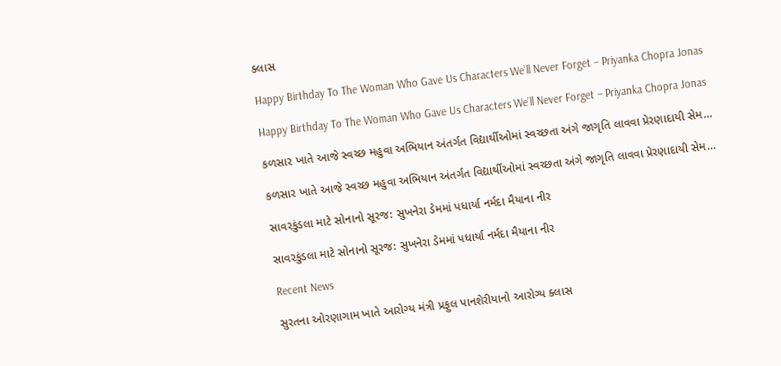ક્લાસ

Happy Birthday To The Woman Who Gave Us Characters We’ll Never Forget – Priyanka Chopra Jonas

Happy Birthday To The Woman Who Gave Us Characters We’ll Never Forget – Priyanka Chopra Jonas

કળસાર ખાતે આજે સ્વચ્છ મહુવા અભિયાન અંતર્ગત વિદ્યાર્થીઓમાં સ્વચ્છતા અંગે જાગૃતિ લાવવા પ્રેરણાદાયી સેમ…

કળસાર ખાતે આજે સ્વચ્છ મહુવા અભિયાન અંતર્ગત વિદ્યાર્થીઓમાં સ્વચ્છતા અંગે જાગૃતિ લાવવા પ્રેરણાદાયી સેમ…

સાવરકુંડલા માટે સોનાનો સૂરજ: સુખનેરા ડેમમાં પધાર્યા નર્મદા મૈયાના નીર

સાવરકુંડલા માટે સોનાનો સૂરજ: સુખનેરા ડેમમાં પધાર્યા નર્મદા મૈયાના નીર

Recent News

સુરતના ઓરણાગામ ખાતે આરોગ્ય મંત્રી પ્રફુલ પાનશેરીયાનો આરોગ્ય ક્લાસ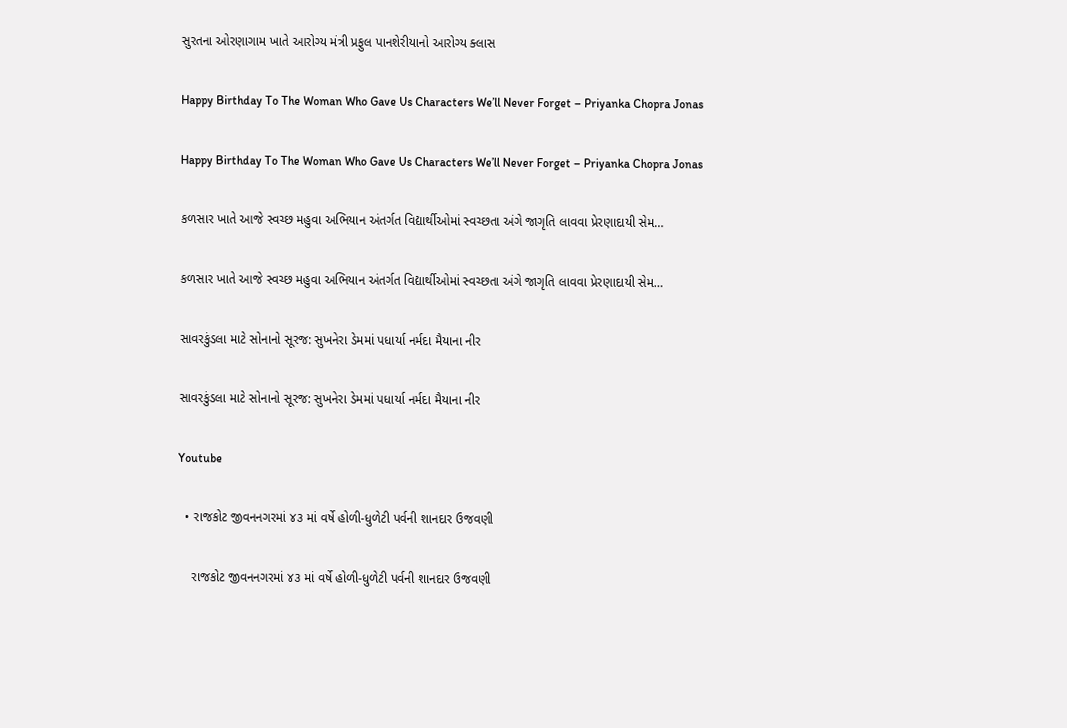સુરતના ઓરણાગામ ખાતે આરોગ્ય મંત્રી પ્રફુલ પાનશેરીયાનો આરોગ્ય ક્લાસ

Happy Birthday To The Woman Who Gave Us Characters We’ll Never Forget – Priyanka Chopra Jonas

Happy Birthday To The Woman Who Gave Us Characters We’ll Never Forget – Priyanka Chopra Jonas

કળસાર ખાતે આજે સ્વચ્છ મહુવા અભિયાન અંતર્ગત વિદ્યાર્થીઓમાં સ્વચ્છતા અંગે જાગૃતિ લાવવા પ્રેરણાદાયી સેમ…

કળસાર ખાતે આજે સ્વચ્છ મહુવા અભિયાન અંતર્ગત વિદ્યાર્થીઓમાં સ્વચ્છતા અંગે જાગૃતિ લાવવા પ્રેરણાદાયી સેમ…

સાવરકુંડલા માટે સોનાનો સૂરજ: સુખનેરા ડેમમાં પધાર્યા નર્મદા મૈયાના નીર

સાવરકુંડલા માટે સોનાનો સૂરજ: સુખનેરા ડેમમાં પધાર્યા નર્મદા મૈયાના નીર

Youtube

  • રાજકોટ જીવનનગરમાં ૪૩ માં વર્ષે હોળી-ધુળેટી પર્વની શાનદાર ઉજવણી

    રાજકોટ જીવનનગરમાં ૪૩ માં વર્ષે હોળી-ધુળેટી પર્વની શાનદાર ઉજવણી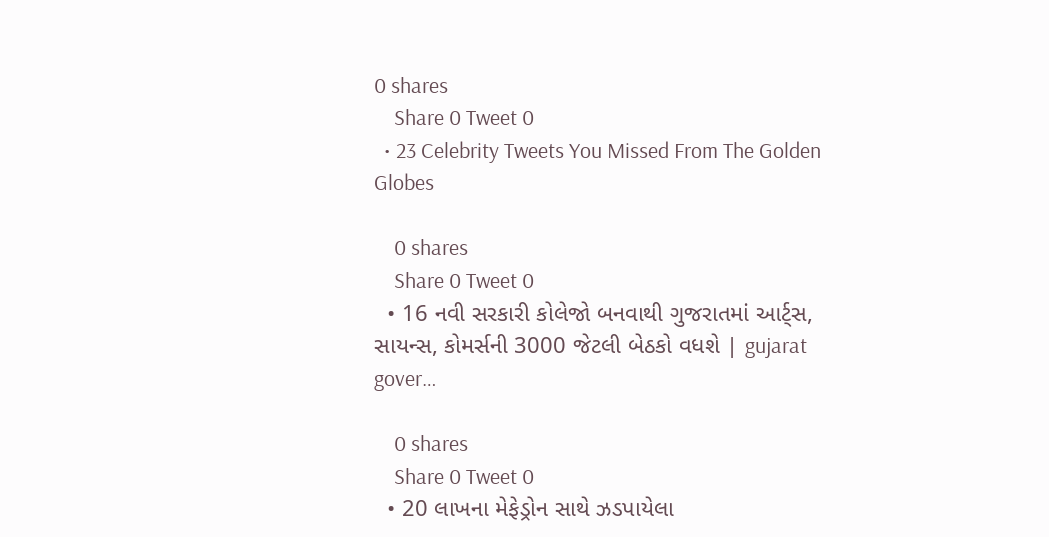0 shares
    Share 0 Tweet 0
  • 23 Celebrity Tweets You Missed From The Golden Globes

    0 shares
    Share 0 Tweet 0
  • 16 નવી સરકારી કોલેજો બનવાથી ગુજરાતમાં આર્ટ્સ, સાયન્સ, કોમર્સની 3000 જેટલી બેઠકો વધશે | gujarat gover…

    0 shares
    Share 0 Tweet 0
  • 20 લાખના મેફેડ્રોન સાથે ઝડપાયેલા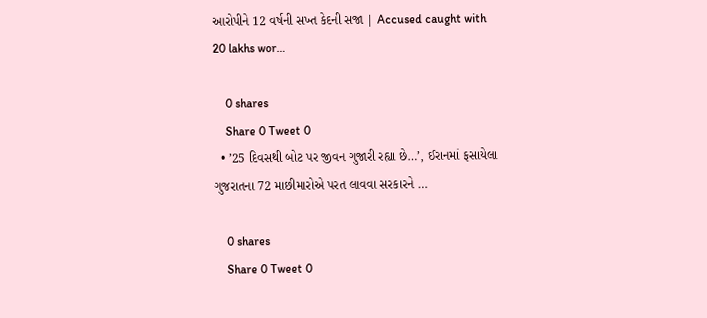આરોપીને 12 વર્ષની સખ્ત કેદની સજા | Accused caught with 20 lakhs wor…

    0 shares
    Share 0 Tweet 0
  • ’25 દિવસથી બોટ પર જીવન ગુજારી રહ્યા છે…’, ઈરાનમાં ફસાયેલા ગુજરાતના 72 માછીમારોએ પરત લાવવા સરકારને …

    0 shares
    Share 0 Tweet 0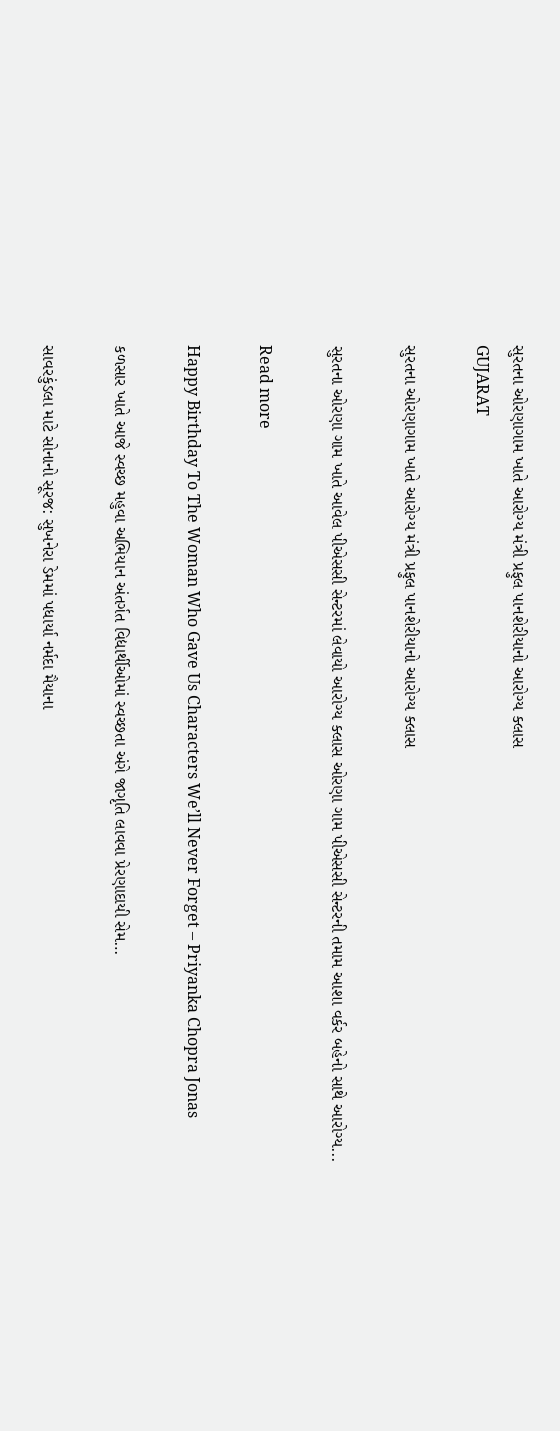સુરતના ઓરણાગામ ખાતે આરોગ્ય મંત્રી પ્રફુલ પાનશેરીયાનો આરોગ્ય ક્લાસ
GUJARAT

સુરતના ઓરણાગામ ખાતે આરોગ્ય મંત્રી પ્રફુલ પાનશેરીયાનો આરોગ્ય ક્લાસ

સુરતના ઓરણા ગામ ખાતે આવેલ પીએસસી સેન્ટરમાં લેવાયો આરોગ્ય ક્લાસ ઓરણા ગામ પીએસસી સેન્ટરની તમામ આશા વર્કર બહેનો સાથે આરોગ્ય...

Read more

Happy Birthday To The Woman Who Gave Us Characters We’ll Never Forget – Priyanka Chopra Jonas

કળસાર ખાતે આજે સ્વચ્છ મહુવા અભિયાન અંતર્ગત વિદ્યાર્થીઓમાં સ્વચ્છતા અંગે જાગૃતિ લાવવા પ્રેરણાદાયી સેમ…

સાવરકુંડલા માટે સોનાનો સૂરજ: સુખનેરા ડેમમાં પધાર્યા નર્મદા મૈયાના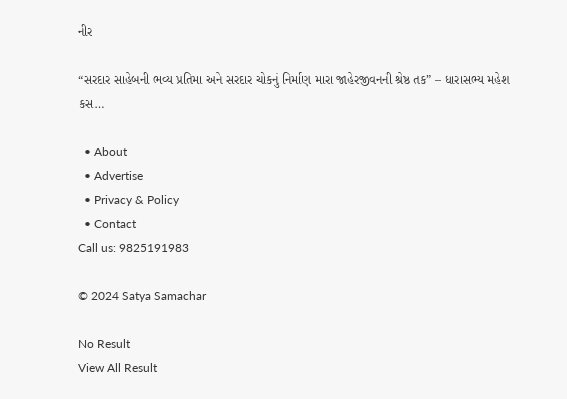નીર

“સરદાર સાહેબની ભવ્ય પ્રતિમા અને સરદાર ચોકનું નિર્માણ મારા જાહેરજીવનની શ્રેષ્ઠ તક” – ધારાસભ્ય મહેશ કસ…

  • About
  • Advertise
  • Privacy & Policy
  • Contact
Call us: 9825191983

© 2024 Satya Samachar

No Result
View All Result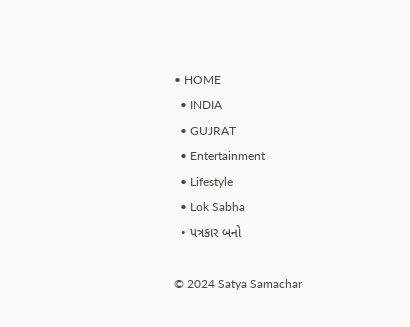• HOME
  • INDIA
  • GUJRAT
  • Entertainment
  • Lifestyle
  • Lok Sabha
  • પત્રકાર બનો

© 2024 Satya Samachar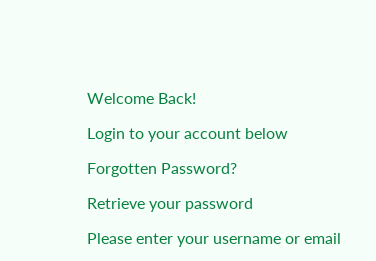Welcome Back!

Login to your account below

Forgotten Password?

Retrieve your password

Please enter your username or email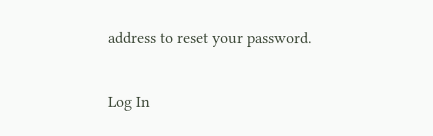address to reset your password.

Log In